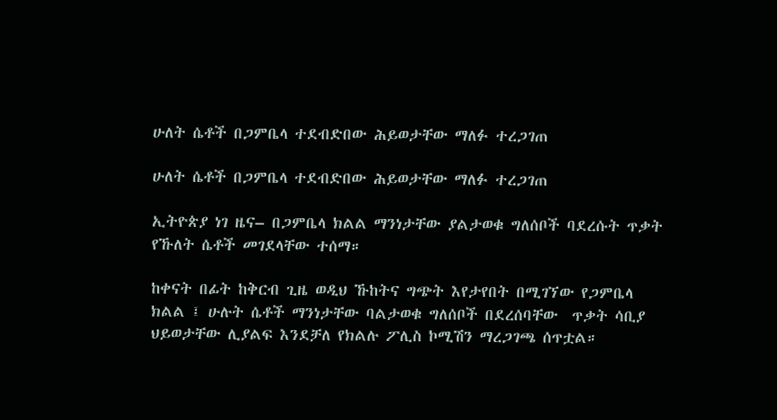ሁለት ሴቶች በጋምቤላ ተደብድበው ሕይወታቸው ማለፉ ተረጋገጠ

ሁለት ሴቶች በጋምቤላ ተደብድበው ሕይወታቸው ማለፉ ተረጋገጠ

ኢትዮጵያ ነገ ዜና– በጋምቤላ ክልል ማንነታቸው ያልታወቁ ግለሰቦች ባደረሱት ጥቃት የኹለት ሴቶች መገደላቸው ተሰማ።

ከቀናት በፊት ከቅርብ ጊዜ ወዲህ ኹከትና ግጭት እየታየበት በሚገኘው የጋምቤላ ክልል ፤ ሁሉት ሴቶች ማንነታቸው ባልታወቁ ግለሰቦች በደረሰባቸው  ጥቃት ሳቢያ ህይወታቸው ሊያልፍ እንደቻለ የክልሉ ፖሊስ ኮሚሽን ማረጋገጫ ሰጥቷል።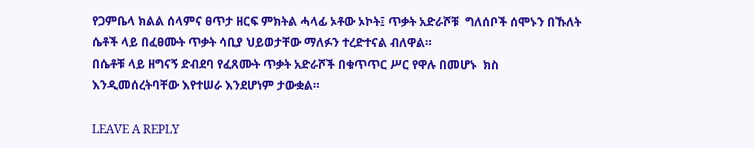የጋምቤላ ክልል ሰላምና ፀጥታ ዘርፍ ምክትል ሓላፊ ኦቶው ኦኮት፤ ጥቃት አድራሾቹ  ግለሰቦች ሰሞኑን በኹለት ሴቶች ላይ በፈፀሙት ጥቃት ሳቢያ ህይወታቸው ማለፉን ተረድተናል ብለዋል።
በሴቶቹ ላይ ዘግናኝ ድብደባ የፈጸሙት ጥቃት አድራሾች በቁጥጥር ሥር የዋሉ በመሆኑ  ክስ እንዲመሰረትባቸው እየተሠራ እንደሆነም ታውቋል።

LEAVE A REPLY